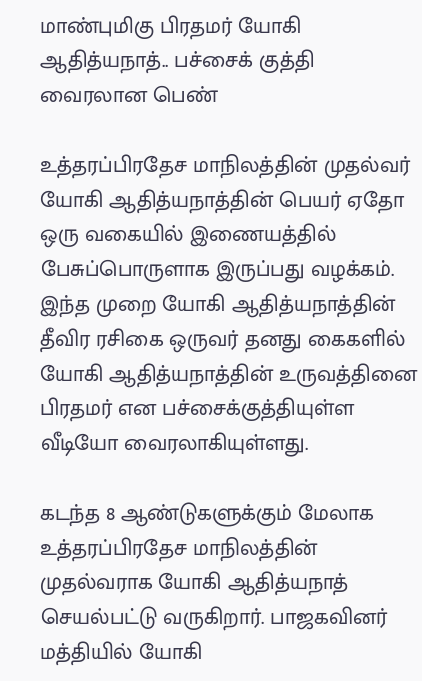மாண்புமிகு பிரதமர் யோகி ஆதித்யநாத்.. பச்சைக் குத்தி வைரலான பெண்

உத்தரப்பிரதேச மாநிலத்தின் முதல்வர் யோகி ஆதித்யநாத்தின் பெயர் ஏதோ ஒரு வகையில் இணையத்தில் பேசுப்பொருளாக இருப்பது வழக்கம். இந்த முறை யோகி ஆதித்யநாத்தின் தீவிர ரசிகை ஒருவர் தனது கைகளில் யோகி ஆதித்யநாத்தின் உருவத்தினை பிரதமர் என பச்சைக்குத்தியுள்ள வீடியோ வைரலாகியுள்ளது.

கடந்த 8 ஆண்டுகளுக்கும் மேலாக உத்தரப்பிரதேச மாநிலத்தின் முதல்வராக யோகி ஆதித்யநாத் செயல்பட்டு வருகிறார். பாஜகவினர் மத்தியில் யோகி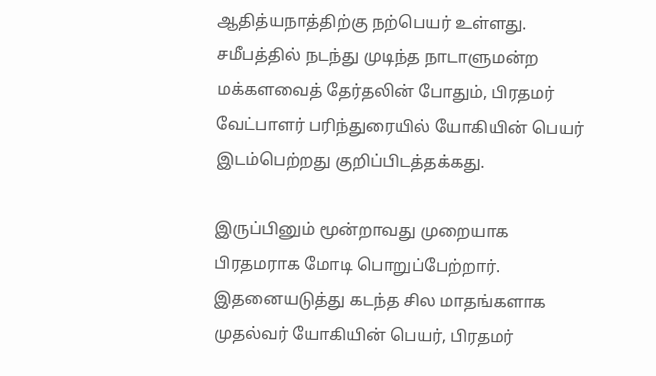ஆதித்யநாத்திற்கு நற்பெயர் உள்ளது. சமீபத்தில் நடந்து முடிந்த நாடாளுமன்ற மக்களவைத் தேர்தலின் போதும், பிரதமர் வேட்பாளர் பரிந்துரையில் யோகியின் பெயர் இடம்பெற்றது குறிப்பிடத்தக்கது.

இருப்பினும் மூன்றாவது முறையாக பிரதமராக மோடி பொறுப்பேற்றார். இதனையடுத்து கடந்த சில மாதங்களாக முதல்வர் யோகியின் பெயர், பிரதமர்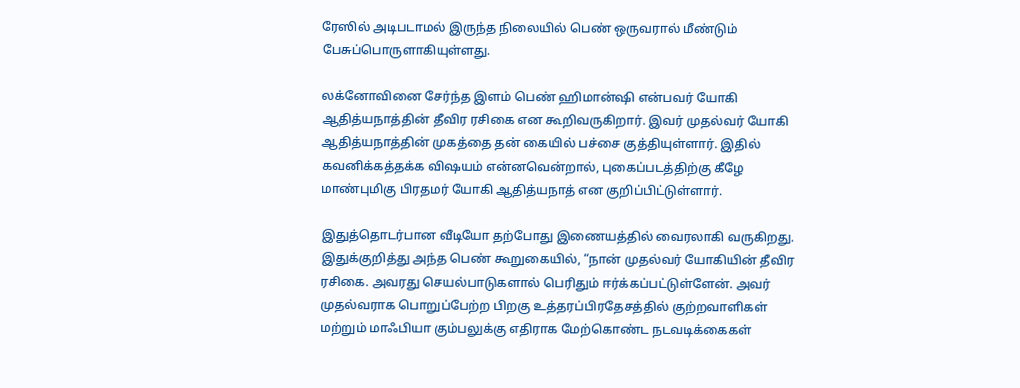ரேஸில் அடிபடாமல் இருந்த நிலையில் பெண் ஒருவரால் மீண்டும் பேசுப்பொருளாகியுள்ளது.

லக்னோவினை சேர்ந்த இளம் பெண் ஹிமான்ஷி என்பவர் யோகி ஆதித்யநாத்தின் தீவிர ரசிகை என கூறிவருகிறார். இவர் முதல்வர் யோகி ஆதித்யநாத்தின் முகத்தை தன் கையில் பச்சை குத்தியுள்ளார். இதில் கவனிக்கத்தக்க விஷயம் என்னவென்றால், புகைப்படத்திற்கு கீழே மாண்புமிகு பிரதமர் யோகி ஆதித்யநாத் என குறிப்பிட்டுள்ளார்.

இதுத்தொடர்பான வீடியோ தற்போது இணையத்தில் வைரலாகி வருகிறது. இதுக்குறித்து அந்த பெண் கூறுகையில், “நான் முதல்வர் யோகியின் தீவிர ரசிகை. அவரது செயல்பாடுகளால் பெரிதும் ஈர்க்கப்பட்டுள்ளேன். அவர் முதல்வராக பொறுப்பேற்ற பிறகு உத்தரப்பிரதேசத்தில் குற்றவாளிகள் மற்றும் மாஃபியா கும்பலுக்கு எதிராக மேற்கொண்ட நடவடிக்கைகள்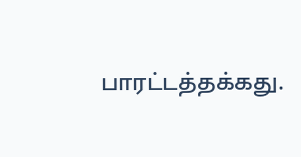பாரட்டத்தக்கது.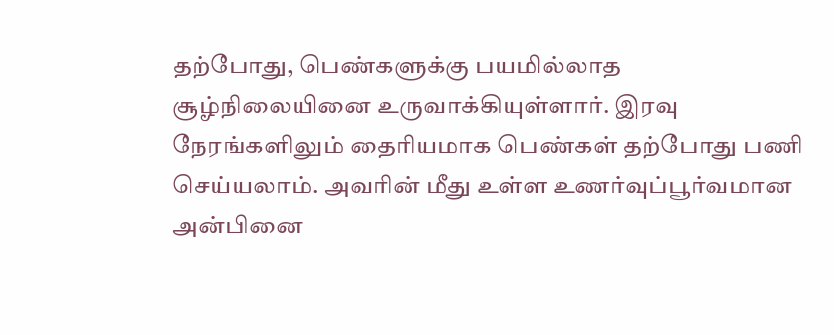தற்போது, பெண்களுக்கு பயமில்லாத சூழ்நிலையினை உருவாக்கியுள்ளார். இரவு நேரங்களிலும் தைரியமாக பெண்கள் தற்போது பணி செய்யலாம். அவரின் மீது உள்ள உணர்வுப்பூர்வமான அன்பினை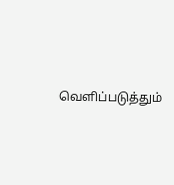வெளிப்படுத்தும்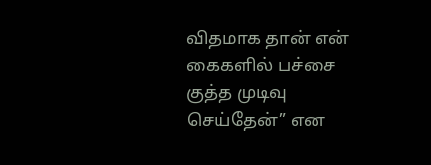விதமாக தான் என் கைகளில் பச்சை குத்த முடிவு செய்தேன்” என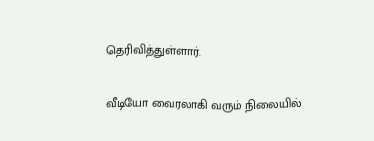தெரிவித்துள்ளார்.

வீடியோ வைரலாகி வரும் நிலையில்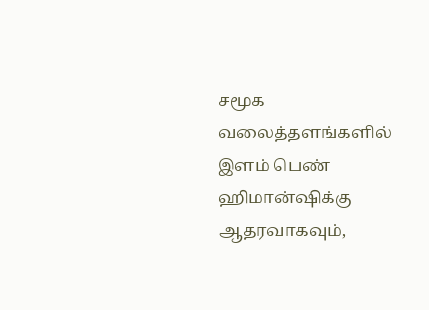சமூக வலைத்தளங்களில் இளம் பெண் ஹிமான்ஷிக்கு ஆதரவாகவும்,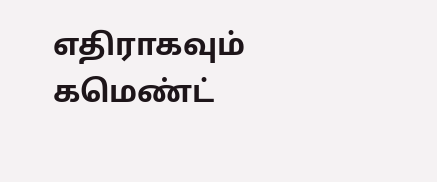எதிராகவும் கமெண்ட்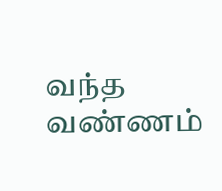வந்த வண்ணம்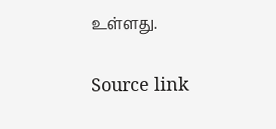உள்ளது.

Source link